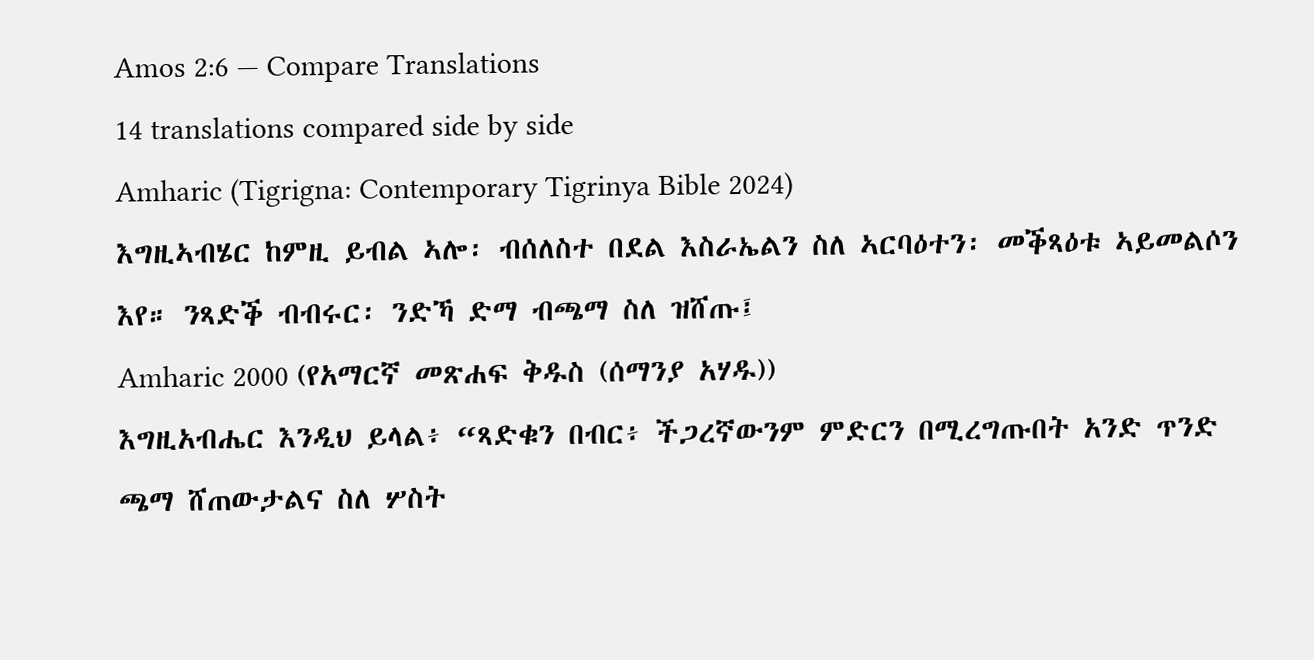Amos 2:6 — Compare Translations
14 translations compared side by side
Amharic (Tigrigna: Contemporary Tigrinya Bible 2024)
እግዚኣብሄር ከምዚ ይብል ኣሎ፡ ብሰለስተ በደል እስራኤልን ስለ ኣርባዕተን፡ መቕጻዕቱ ኣይመልሶን እየ። ንጻድቕ ብብሩር፡ ንድኻ ድማ ብጫማ ስለ ዝሸጡ፤
Amharic 2000 (የአማርኛ መጽሐፍ ቅዱስ (ሰማንያ አሃዱ))
እግዚአብሔር እንዲህ ይላል፥ “ጻድቁን በብር፥ ችጋረኛውንም ምድርን በሚረግጡበት አንድ ጥንድ ጫማ ሸጠውታልና ስለ ሦስት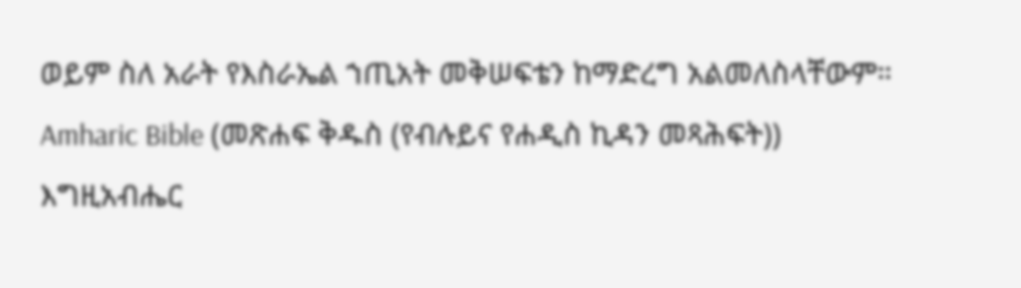ወይም ስለ አራት የእስራኤል ኀጢአት መቅሠፍቴን ከማድረግ አልመለስላቸውም።
Amharic Bible (መጽሐፍ ቅዱስ (የብሉይና የሐዲስ ኪዳን መጻሕፍት))
እግዚአብሔር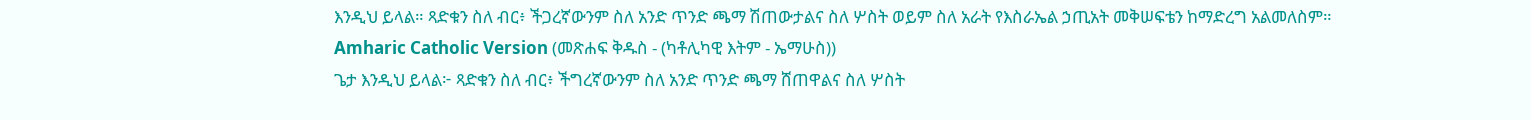እንዲህ ይላል። ጻድቁን ስለ ብር፥ ችጋረኛውንም ስለ አንድ ጥንድ ጫማ ሽጠውታልና ስለ ሦስት ወይም ስለ አራት የእስራኤል ኃጢአት መቅሠፍቴን ከማድረግ አልመለስም።
Amharic Catholic Version (መጽሐፍ ቅዱስ - (ካቶሊካዊ እትም - ኤማሁስ))
ጌታ እንዲህ ይላል፦ ጻድቁን ስለ ብር፥ ችግረኛውንም ስለ አንድ ጥንድ ጫማ ሸጠዋልና ስለ ሦስት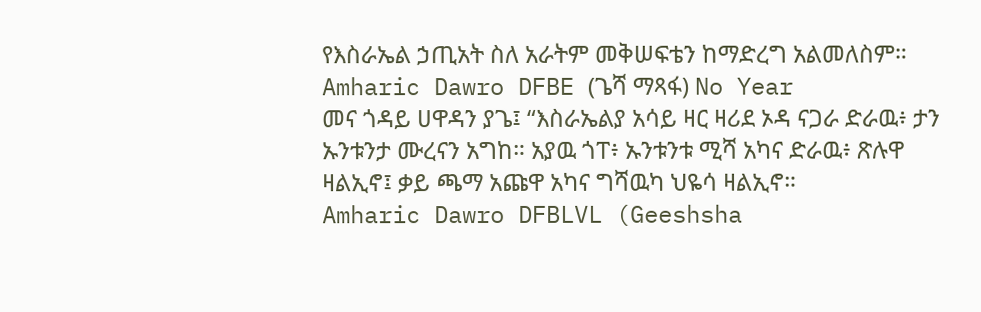የእስራኤል ኃጢአት ስለ አራትም መቅሠፍቴን ከማድረግ አልመለስም።
Amharic Dawro DFBE (ጌሻ ማጻፋ) No Year
መና ጎዳይ ሀዋዳን ያጌ፤ “እስራኤልያ አሳይ ዛር ዛሪደ ኦዳ ናጋራ ድራዉ፥ ታን ኡንቱንታ ሙረናን አግከ። አያዉ ጎፐ፥ ኡንቱንቱ ሚሻ አካና ድራዉ፥ ጽሉዋ ዛልኢኖ፤ ቃይ ጫማ አጩዋ አካና ግሻዉካ ህዬሳ ዛልኢኖ።
Amharic Dawro DFBLVL (Geeshsha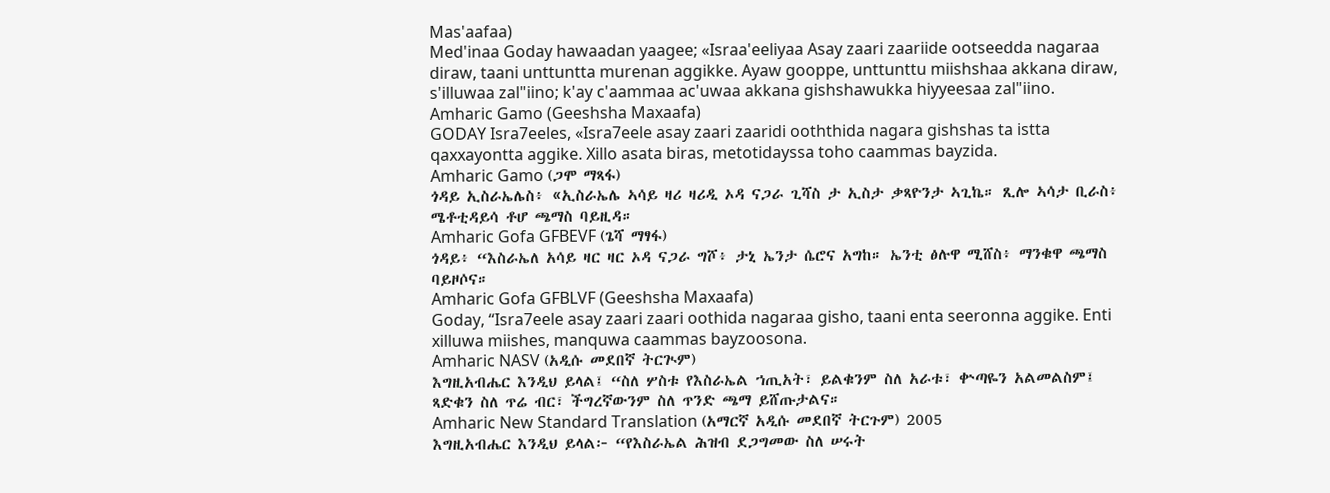Mas'aafaa)
Med'inaa Goday hawaadan yaagee; «Israa'eeliyaa Asay zaari zaariide ootseedda nagaraa diraw, taani unttuntta murenan aggikke. Ayaw gooppe, unttunttu miishshaa akkana diraw, s'illuwaa zal"iino; k'ay c'aammaa ac'uwaa akkana gishshawukka hiyyeesaa zal"iino.
Amharic Gamo (Geeshsha Maxaafa)
GODAY Isra7eeles, «Isra7eele asay zaari zaaridi ooththida nagara gishshas ta istta qaxxayontta aggike. Xillo asata biras, metotidayssa toho caammas bayzida.
Amharic Gamo (ጋሞ ማጻፋ)
ጎዳይ ኢስራኤሌስ፥ «ኢስራኤሌ ኣሳይ ዛሪ ዛሪዲ ኦዳ ናጋራ ጊሻስ ታ ኢስታ ቃጻዮንታ ኣጊኬ። ጺሎ ኣሳታ ቢራስ፥ ሜቶቲዳይሳ ቶሆ ጫማስ ባይዚዳ።
Amharic Gofa GFBEVF (ጌሻ ማፃፋ)
ጎዳይ፥ “እስራኤለ አሳይ ዛር ዛር ኦዳ ናጋራ ግሾ፥ ታኒ ኤንታ ሴሮና አግከ። ኤንቲ ፅሉዋ ሚሸስ፥ ማንቁዋ ጫማስ ባይዞሶና።
Amharic Gofa GFBLVF (Geeshsha Maxaafa)
Goday, “Isra7eele asay zaari zaari oothida nagaraa gisho, taani enta seeronna aggike. Enti xilluwa miishes, manquwa caammas bayzoosona.
Amharic NASV (አዲሱ መደበኛ ትርጒም)
እግዚአብሔር እንዲህ ይላል፤ “ስለ ሦስቱ የእስራኤል ኀጢአት፣ ይልቁንም ስለ አራቱ፣ ቍጣዬን አልመልስም፤ ጻድቁን ስለ ጥሬ ብር፣ ችግረኛውንም ስለ ጥንድ ጫማ ይሸጡታልና።
Amharic New Standard Translation (አማርኛ አዲሱ መደበኛ ትርጉም) 2005
እግዚአብሔር እንዲህ ይላል፦ “የእስራኤል ሕዝብ ደጋግመው ስለ ሠሩት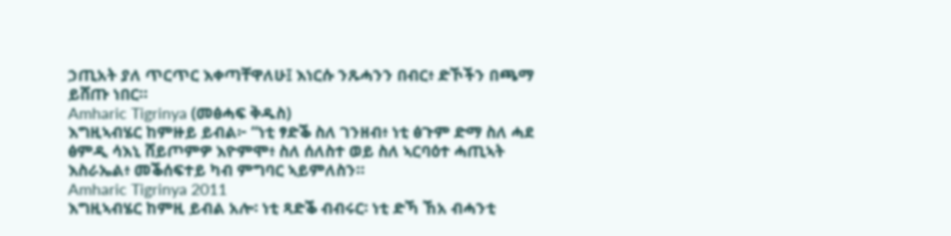ኃጢአት ያለ ጥርጥር እቀጣቸዋለሁ፤ እነርሱ ንጹሓንን በብር፥ ድኾችን በጫማ ይሸጡ ነበር።
Amharic Tigrinya (መፅሓፍ ቅዱስ)
እግዚኣብሄር ከምዙይ ይብል፦ “ነቲ ፃድቕ ስለ ገንዘብ፥ ነቲ ፅጉም ድማ ስለ ሓደ ፅምዲ ሳእኒ ሸይጦምዎ እዮምሞ፥ ስለ ሰለስተ ወይ ስለ ኣርባዕተ ሓጢኣት እስራኤል፥ መቕሰፍተይ ካብ ምግባር ኣይምለስን።
Amharic Tigrinya 2011
እግዚኣብሄር ከምዚ ይብል አሎ፡ ነቲ ጻድቕ ብብሩር፡ ነቲ ድኻ ኸአ ብሓንቲ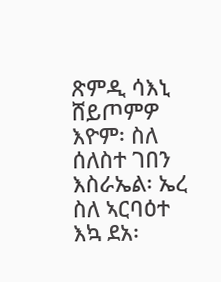ጽምዲ ሳእኒ ሸይጦምዎ እዮም፡ ስለ ሰለስተ ገበን እስራኤል፡ ኤረ ስለ ኣርባዕተ እኳ ደአ፡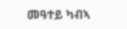መዓተይ ካብኣ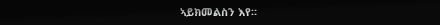ኣይክመልስን እየ።